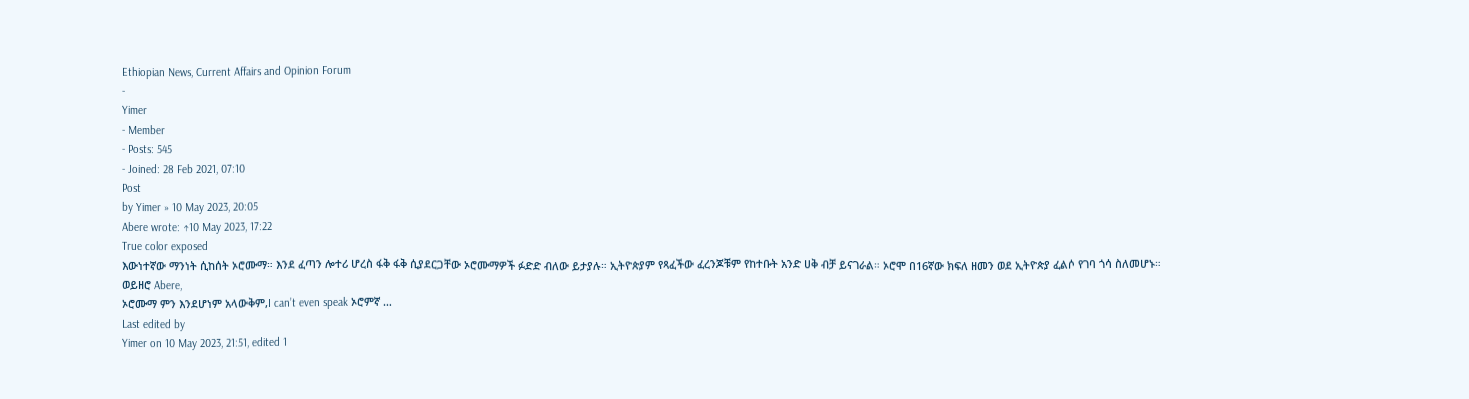Ethiopian News, Current Affairs and Opinion Forum
-
Yimer
- Member
- Posts: 545
- Joined: 28 Feb 2021, 07:10
Post
by Yimer » 10 May 2023, 20:05
Abere wrote: ↑10 May 2023, 17:22
True color exposed
እውነተኛው ማንነት ሲከሰት ኦሮሙማ። እንደ ፈጣን ሎተሪ ሆረስ ፋቅ ፋቅ ሲያደርጋቸው ኦሮሙማዎች ፉድድ ብለው ይታያሉ። ኢትዮጵያም የጻፈችው ፈረንጆቹም የከተቡት አንድ ሀቅ ብቻ ይናገራል። ኦሮሞ በ16ኛው ክፍለ ዘመን ወደ ኢትዮጵያ ፈልሶ የገባ ጎሳ ስለመሆኑ።
ወይዘሮ Abere,
ኦሮሙማ ምን እንደሆነም አላውቅም,I can’t even speak ኦሮምኛ …
Last edited by
Yimer on 10 May 2023, 21:51, edited 1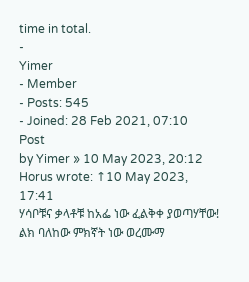time in total.
-
Yimer
- Member
- Posts: 545
- Joined: 28 Feb 2021, 07:10
Post
by Yimer » 10 May 2023, 20:12
Horus wrote: ↑10 May 2023, 17:41
ሃሳቦቹና ቃላቶቹ ከአፌ ነው ፈልቅቀ ያወጣሃቸው! ልክ ባለከው ምክኛት ነው ወረሙማ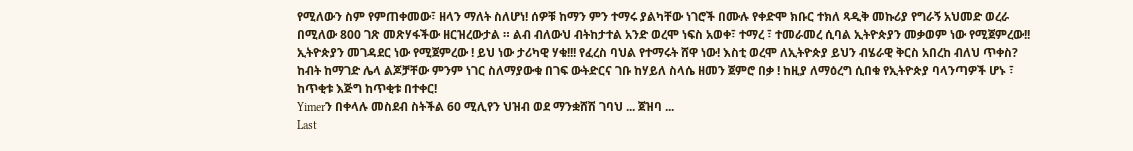የሚለውን ስም የምጠቀመው፣ ዘላን ማለት ስለሆነ! ሰዎቹ ከማን ምን ተማሩ ያልካቸው ነገሮች በሙሉ የቀድሞ ክቡር ተክለ ጻዲቅ መኩሪያ የግራኝ አህመድ ወረራ በሚለው 800 ገጽ መጽሃፋችው ዘርዝረውታል ። ልብ ብለውህ ብትከታተል አንድ ወረሞ ነፍስ አወቀ፣ ተማረ ፣ ተመራመረ ሲባል ኢትዮጵያን መቃወም ነው የሚጀምረው!! ኢትዮጵያን መገዳደር ነው የሚጀምረው ! ይህ ነው ታሪካዊ ሃቁ!!! የፈረስ ባህል የተማሩት ሸዋ ነው! እስቲ ወረሞ ለኢትዮጵያ ይህን ብሄራዊ ቅርስ አበረከ ብለህ ጥቀስ? ከብት ከማገድ ሌላ ልጆቻቸው ምንም ነገር ስለማያውቁ በገፍ ውትድርና ገቡ ከሃይለ ስላሴ ዘመን ጀምሮ በቃ ! ከዚያ ለማዕረግ ሲበቁ የኢትዮጵያ ባላንጣዎች ሆኑ ፣ ከጥቂቱ እጅግ ከጥቂቱ በተቀር!
Yimerን በቀላሉ መስደብ ስትችል 60 ሚሊየን ህዝብ ወደ ማንቋሸሽ ገባህ ... ጀዝባ ...
Last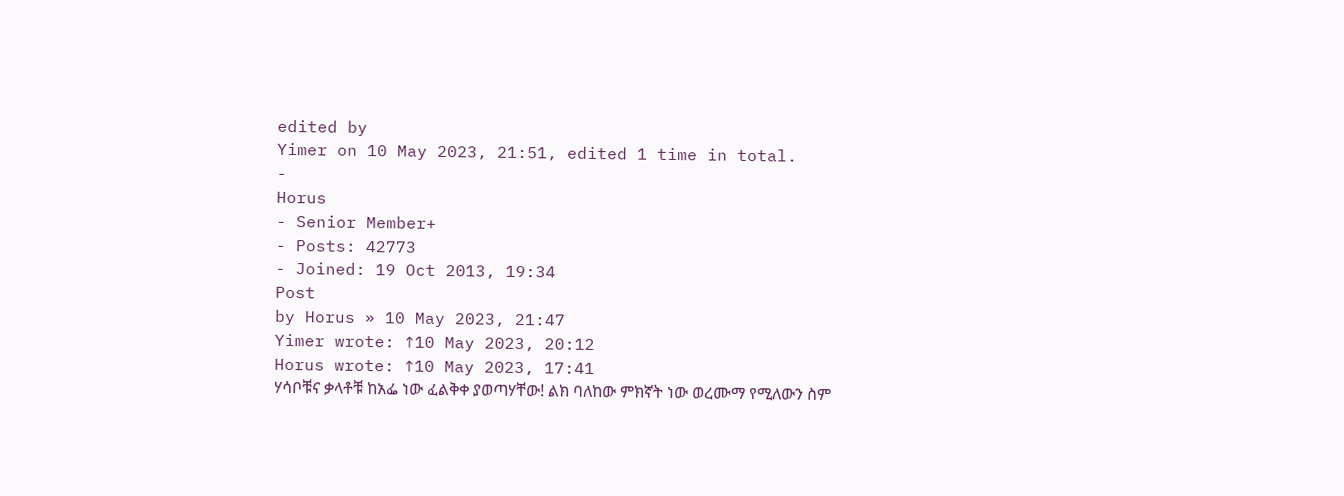edited by
Yimer on 10 May 2023, 21:51, edited 1 time in total.
-
Horus
- Senior Member+
- Posts: 42773
- Joined: 19 Oct 2013, 19:34
Post
by Horus » 10 May 2023, 21:47
Yimer wrote: ↑10 May 2023, 20:12
Horus wrote: ↑10 May 2023, 17:41
ሃሳቦቹና ቃላቶቹ ከአፌ ነው ፈልቅቀ ያወጣሃቸው! ልክ ባለከው ምክኛት ነው ወረሙማ የሚለውን ስም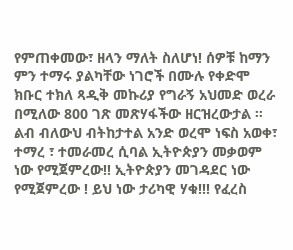የምጠቀመው፣ ዘላን ማለት ስለሆነ! ሰዎቹ ከማን ምን ተማሩ ያልካቸው ነገሮች በሙሉ የቀድሞ ክቡር ተክለ ጻዲቅ መኩሪያ የግራኝ አህመድ ወረራ በሚለው 800 ገጽ መጽሃፋችው ዘርዝረውታል ። ልብ ብለውህ ብትከታተል አንድ ወረሞ ነፍስ አወቀ፣ ተማረ ፣ ተመራመረ ሲባል ኢትዮጵያን መቃወም ነው የሚጀምረው!! ኢትዮጵያን መገዳደር ነው የሚጀምረው ! ይህ ነው ታሪካዊ ሃቁ!!! የፈረስ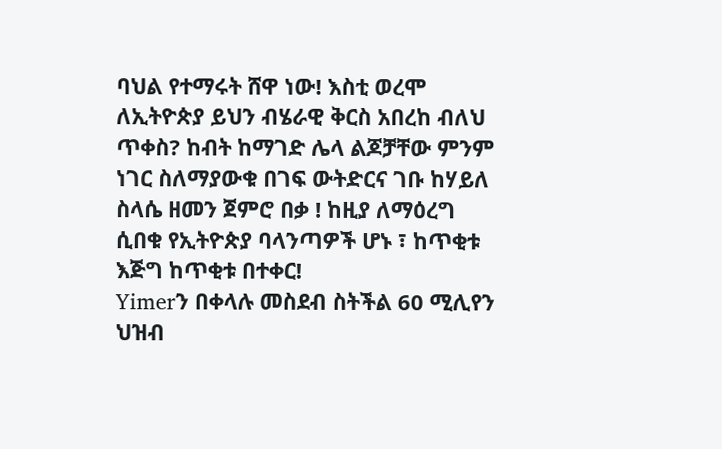ባህል የተማሩት ሸዋ ነው! እስቲ ወረሞ ለኢትዮጵያ ይህን ብሄራዊ ቅርስ አበረከ ብለህ ጥቀስ? ከብት ከማገድ ሌላ ልጆቻቸው ምንም ነገር ስለማያውቁ በገፍ ውትድርና ገቡ ከሃይለ ስላሴ ዘመን ጀምሮ በቃ ! ከዚያ ለማዕረግ ሲበቁ የኢትዮጵያ ባላንጣዎች ሆኑ ፣ ከጥቂቱ እጅግ ከጥቂቱ በተቀር!
Yimerን በቀላሉ መስደብ ስትችል 60 ሚሊየን ህዝብ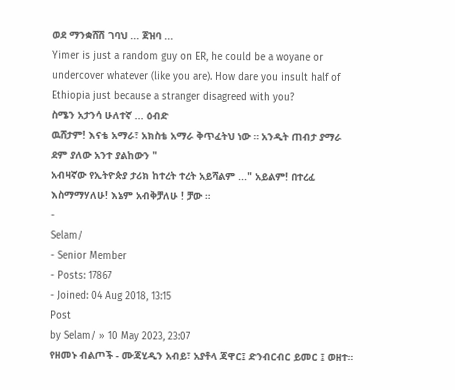ወደ ማንቋሸሽ ገባህ ... ጀዝባ ...
Yimer is just a random guy on ER, he could be a woyane or undercover whatever (like you are). How dare you insult half of Ethiopia just because a stranger disagreed with you?
ስሜን አታንሳ ሁለተኛ ... ዕብድ
ዉሸታም! እናቴ አማራ፣ አክስቴ አማራ ቅጥፈትህ ነው ። አንዲት ጠብታ ያማራ ደም ያለው አንተ ያልከውን "
አብዛኛው የኢትዮጵያ ታሪክ ከተረት ተረት አይሻልም ..." አይልም! በተረፈ እስማማሃለሁ! እኔም አብቅቻለሁ ! ቻው ።
-
Selam/
- Senior Member
- Posts: 17867
- Joined: 04 Aug 2018, 13:15
Post
by Selam/ » 10 May 2023, 23:07
የዘመኑ ብልጦች - ሙጃሂዲን አብይ፣ አያቶላ ጃዋር፤ ድንብርብር ይመር ፤ ወዘተ።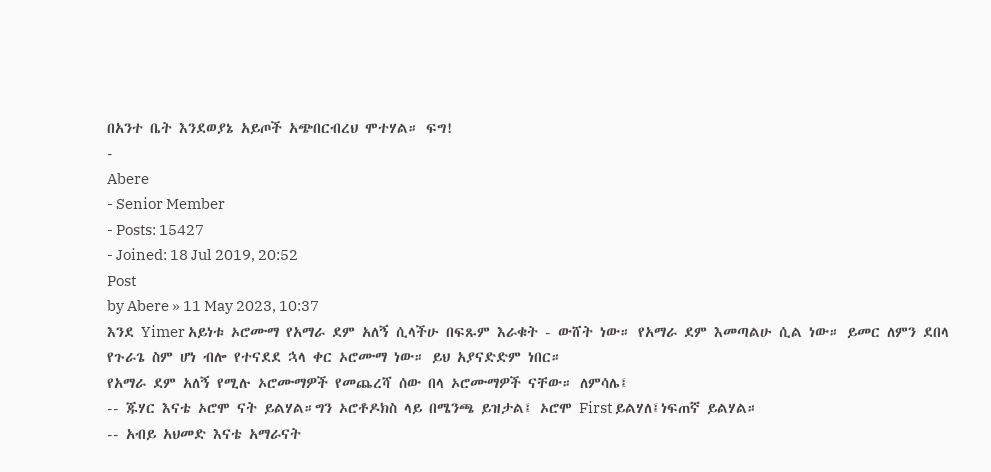በአንተ ቤት እንደወያኔ አይጦች አጭበርብረህ ሞተሃል። ፍግ!
-
Abere
- Senior Member
- Posts: 15427
- Joined: 18 Jul 2019, 20:52
Post
by Abere » 11 May 2023, 10:37
እንደ Yimer አይነቱ ኦሮሙማ የአማራ ደም አለኝ ሲላችሁ በፍጹም እራቁት - ውሸት ነው። የአማራ ደም እመጣልሁ ሲል ነው። ይመር ለምን ደበላ የጉራጌ ስም ሆነ ብሎ የተናደደ ኋላ ቀር ኦሮሙማ ነው። ይህ አያናድድም ነበር።
የአማራ ደም አለኝ የሚሉ ኦሮሙማዎች የመጨረሻ ሰው በላ ኦሮሙማዎች ናቸው። ለምሳሌ፤
-- ጁሃር እናቴ ኦሮሞ ናት ይልሃል።ግን ኦሮቶዶክስ ላይ በሜንጫ ይዝታል፤ ኦሮሞ First ይልሃለ፤ነፍጠኛ ይልሃል።
-- አብይ አህመድ እናቴ አማራናት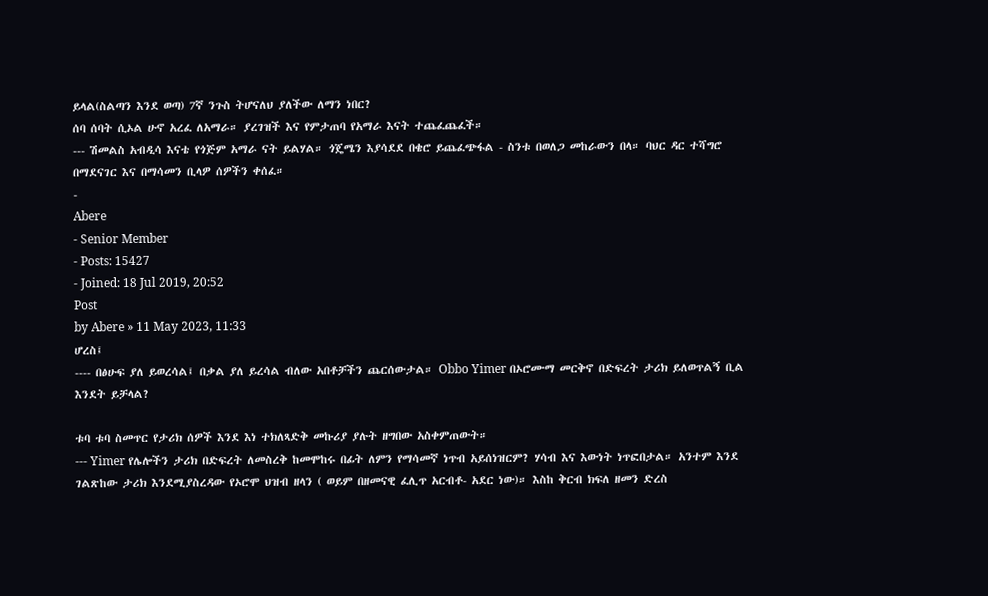ይላል(ስልጣን እንደ ወጣ) 7ኛ ንጉስ ትሆናለህ ያለችው ለማን ነበር?
ሰባ ሰባት ሲኦል ሁኖ አረፈ ለአማራ። ያረገዝች እና የምታጠባ የአማራ እናት ተጨፈጨፈች።
--- ሽመልስ አብዲሳ እናቴ የጎጅም አማራ ናት ይልሃል። ጎጄሜን እያሳደደ በቄሮ ይጨፈጭፋል - ስንቱ በወለጋ መከራውን በላ። ባህር ዳር ተሻግሮ በማደናገር እና በማሳመን ቢላዎ ሰዎችን ቀሰፈ።
-
Abere
- Senior Member
- Posts: 15427
- Joined: 18 Jul 2019, 20:52
Post
by Abere » 11 May 2023, 11:33
ሆረስ፤
---- በፅሁፍ ያለ ይወረሳል፤ በቃል ያለ ይረሳል ብለው አበቶቻችን ጨርሰውታል። Obbo Yimer በኦሮሙማ መርቅኖ በድፍረት ታሪክ ይለወጥልኝ ቢል እንደት ይቻላል?

ቱባ ቱባ ስመጥር የታሪክ ሰዎች እንደ እነ ተክለጻድቅ መኩሪያ ያሉት ዘግበው አስቀምጠውት።
--- Yimer የሌሎችን ታሪክ በድፍረት ለመስረቅ ከመሞከሩ በፊት ለምን የማሳመኛ ነጥብ አይሰነዝርም? ሃሳብ እና እውነት ነጥፎበታል። አንተም እንደ ገልጽከው ታሪክ እንደሚያስረዳው የኦሮሞ ህዝብ ዘላን ( ወይም በዘመናዊ ፈሊጥ አርብቶ- አደር ነው)። እስከ ቅርብ ክፍለ ዘመን ድረስ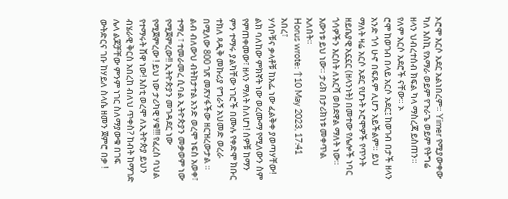ኦሮሞ እርሶ አደር አልነበረም። Yimer የሚያውቀው ካለ እስኪ የአማራ ወይም የጉራጌ ወይም የትግሬ ዘላን ህብረተሰብ ክፍል ካላ ማስረጃ ይስጠን። የለም አርሶ አደሮች ናቸው። ኦ
ሮሞ ከወገብ በላይ አርሶ አደር፤ ከወገብ በታች ዘላን አንድ ጎሳ ሁኖ በፍጹም ሊሆን አይችልም። ይህ ማለት ዛሬ አርሶ አደር የሆኑት ኦሮሞዎች የጥንት ዘይቤያዊ አኗኗር (ዘላንነት) በመተው የሌሎች ነባር ጎሳዎችን እርስት ለእርሻ ወስደዋል ማለት ነው። እውነቱ ይህ ነው። ታሪክ በታሪክነቱ መቀጥል አለበት።
Horus wrote: ↑10 May 2023, 17:41
አበረ፣
ሃሳቦቹና ቃላቶቹ ከአፌ ነው ፈልቅቀ ያወጣሃቸው! ልክ ባለከው ምክኛት ነው ወረሙማ የሚለውን ስም የምጠቀመው፣ ዘላን ማለት ስለሆነ! ሰዎቹ ከማን ምን ተማሩ ያልካቸው ነገሮች በሙሉ የቀድሞ ክቡር ተክለ ጻዲቅ መኩሪያ የግራኝ አህመድ ወረራ በሚለው 800 ገጽ መጽሃፋችው ዘርዝረውታል ። ልብ ብለውህ ብትከታተል አንድ ወረሞ ነፍስ አወቀ፣ ተማረ ፣ ተመራመረ ሲባል ኢትዮጵያን መቃወም ነው የሚጀምረው!! ኢትዮጵያን መገዳደር ነው የሚጀምረው ! ይህ ነው ታሪካዊ ሃቁ!!! የፈረስ ባህል የተማሩት ሸዋ ነው! እስቲ ወረሞ ለኢትዮጵያ ይህን ብሄራዊ ቅርስ አበረከ ብለህ ጥቀስ? ከብት ከማገድ ሌላ ልጆቻቸው ምንም ነገር ስለማያውቁ በገፍ ውትድርና ገቡ ከሃይለ ስላሴ ዘመን ጀምሮ በቃ !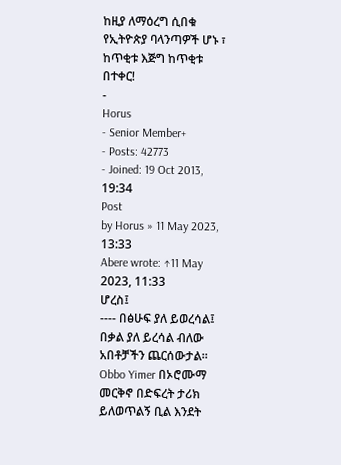ከዚያ ለማዕረግ ሲበቁ የኢትዮጵያ ባላንጣዎች ሆኑ ፣ ከጥቂቱ እጅግ ከጥቂቱ በተቀር!
-
Horus
- Senior Member+
- Posts: 42773
- Joined: 19 Oct 2013, 19:34
Post
by Horus » 11 May 2023, 13:33
Abere wrote: ↑11 May 2023, 11:33
ሆረስ፤
---- በፅሁፍ ያለ ይወረሳል፤ በቃል ያለ ይረሳል ብለው አበቶቻችን ጨርሰውታል። Obbo Yimer በኦሮሙማ መርቅኖ በድፍረት ታሪክ ይለወጥልኝ ቢል እንደት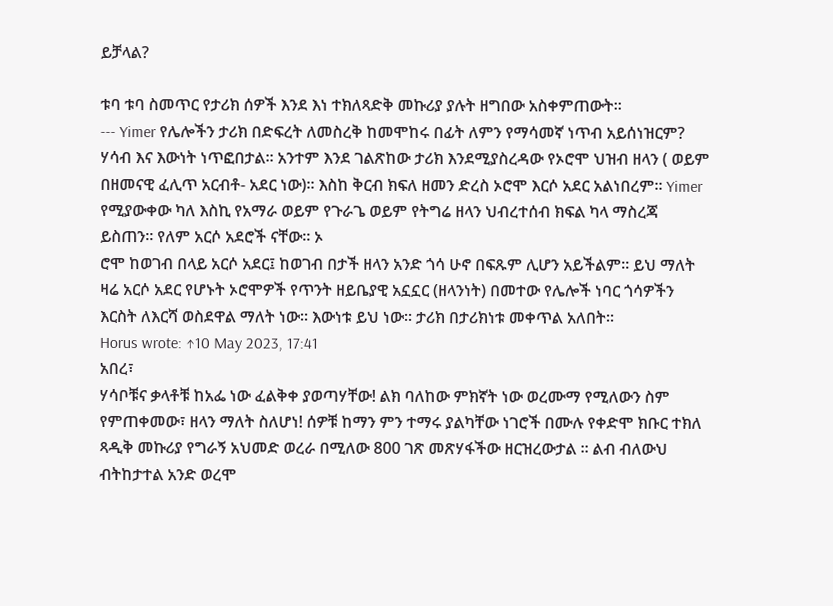ይቻላል?

ቱባ ቱባ ስመጥር የታሪክ ሰዎች እንደ እነ ተክለጻድቅ መኩሪያ ያሉት ዘግበው አስቀምጠውት።
--- Yimer የሌሎችን ታሪክ በድፍረት ለመስረቅ ከመሞከሩ በፊት ለምን የማሳመኛ ነጥብ አይሰነዝርም? ሃሳብ እና እውነት ነጥፎበታል። አንተም እንደ ገልጽከው ታሪክ እንደሚያስረዳው የኦሮሞ ህዝብ ዘላን ( ወይም በዘመናዊ ፈሊጥ አርብቶ- አደር ነው)። እስከ ቅርብ ክፍለ ዘመን ድረስ ኦሮሞ እርሶ አደር አልነበረም። Yimer የሚያውቀው ካለ እስኪ የአማራ ወይም የጉራጌ ወይም የትግሬ ዘላን ህብረተሰብ ክፍል ካላ ማስረጃ ይስጠን። የለም አርሶ አደሮች ናቸው። ኦ
ሮሞ ከወገብ በላይ አርሶ አደር፤ ከወገብ በታች ዘላን አንድ ጎሳ ሁኖ በፍጹም ሊሆን አይችልም። ይህ ማለት ዛሬ አርሶ አደር የሆኑት ኦሮሞዎች የጥንት ዘይቤያዊ አኗኗር (ዘላንነት) በመተው የሌሎች ነባር ጎሳዎችን እርስት ለእርሻ ወስደዋል ማለት ነው። እውነቱ ይህ ነው። ታሪክ በታሪክነቱ መቀጥል አለበት።
Horus wrote: ↑10 May 2023, 17:41
አበረ፣
ሃሳቦቹና ቃላቶቹ ከአፌ ነው ፈልቅቀ ያወጣሃቸው! ልክ ባለከው ምክኛት ነው ወረሙማ የሚለውን ስም የምጠቀመው፣ ዘላን ማለት ስለሆነ! ሰዎቹ ከማን ምን ተማሩ ያልካቸው ነገሮች በሙሉ የቀድሞ ክቡር ተክለ ጻዲቅ መኩሪያ የግራኝ አህመድ ወረራ በሚለው 800 ገጽ መጽሃፋችው ዘርዝረውታል ። ልብ ብለውህ ብትከታተል አንድ ወረሞ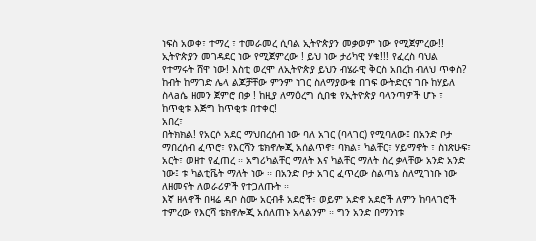ነፍስ አወቀ፣ ተማረ ፣ ተመራመረ ሲባል ኢትዮጵያን መቃወም ነው የሚጀምረው!! ኢትዮጵያን መገዳደር ነው የሚጀምረው ! ይህ ነው ታሪካዊ ሃቁ!!! የፈረስ ባህል የተማሩት ሸዋ ነው! እስቲ ወረሞ ለኢትዮጵያ ይህን ብሄራዊ ቅርስ አበረከ ብለህ ጥቀስ? ከብት ከማገድ ሌላ ልጆቻቸው ምንም ነገር ስለማያውቁ በገፍ ውትድርና ገቡ ከሃይለ ስላaሴ ዘመን ጀምሮ በቃ ! ከዚያ ለማዕረግ ሲበቁ የኢትዮጵያ ባላንጣዎች ሆኑ ፣ ከጥቂቱ እጅግ ከጥቂቱ በተቀር!
አበረ፣
በትክክል! የአርሶ አደር ማህበረሰብ ነው ባለ አገር (ባላገር) የሚባለው፤ በአንድ ቦታ ማበረሰብ ፈጥሮ፣ የእርሻን ቴክኖሎጂ አሰልጥኖ፣ ባክል፣ ካልቸር፣ ሃይማኖት ፣ ስነጽሁፍ፣ አርት፣ ወዘተ የፈጠረ ። አግሪካልቸር ማለት እና ካልቸር ማለት ስረ ቃላቸው አንድ አንድ ነው፤ ቱ ካልቲቬት ማለት ነው ። በአንድ ቦታ አገር ፈጥረው ስልጣኔ ስለሚገነቡ ነው ለዘመናት ለወራሪዎች የተጋለጡት ።
እኛ ዘላኖች በዛሬ ዳቦ ስሙ አርብቶ አደሮች፣ ወይም አድኖ አደሮች ለምን ከባላገሮች ተምረው የእርሻ ቴክኖሎጂ አሰለጠኑ አላልንም ። ግን አንድ በማንነቱ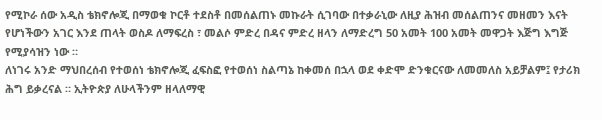የሚኮራ ሰው አዲስ ቴክኖሎጂ በማወቁ ኮርቶ ተደስቶ በመሰልጠኑ መኩራት ሲገባው በተቃራኒው ለዚያ ሕዝብ መሰልጠንና መዘመን እናት የሆነችውን አገር እንደ ጠላት ወስዶ ለማፍረስ ፣ መልሶ ምድረ በዳና ምድረ ዘላን ለማድረግ 50 አመት 100 አመት መዋጋት እጅግ እግጅ የሚያሳዝን ነው ።
ለነገሩ አንድ ማህበረሰብ የተወሰነ ቴክኖሎጂ ፈፍስፎ የተወሰነ ስልጣኔ ከቀመሰ በኋላ ወደ ቀድሞ ድንቁርናው ለመመለስ አይቻልም፤ የታሪክ ሕግ ይቃረናል ። ኢትዮጵያ ለሁላችንም ዘላለማዊ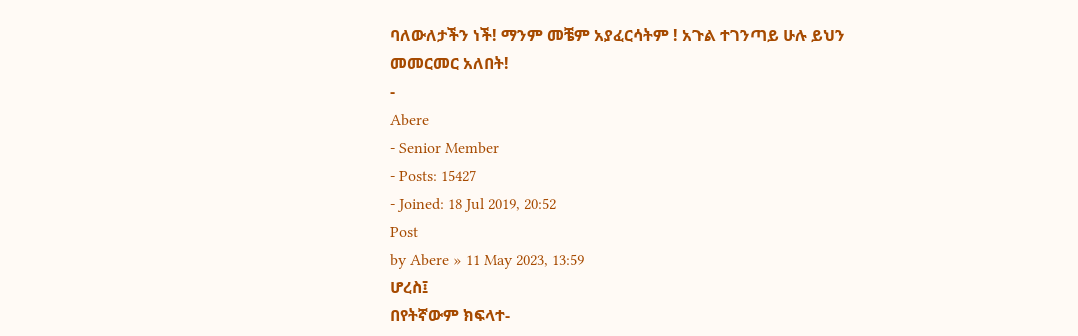ባለውለታችን ነች! ማንም መቼም አያፈርሳትም ! አጉል ተገንጣይ ሁሉ ይህን መመርመር አለበት!
-
Abere
- Senior Member
- Posts: 15427
- Joined: 18 Jul 2019, 20:52
Post
by Abere » 11 May 2023, 13:59
ሆረስ፤
በየትኛውም ክፍላተ-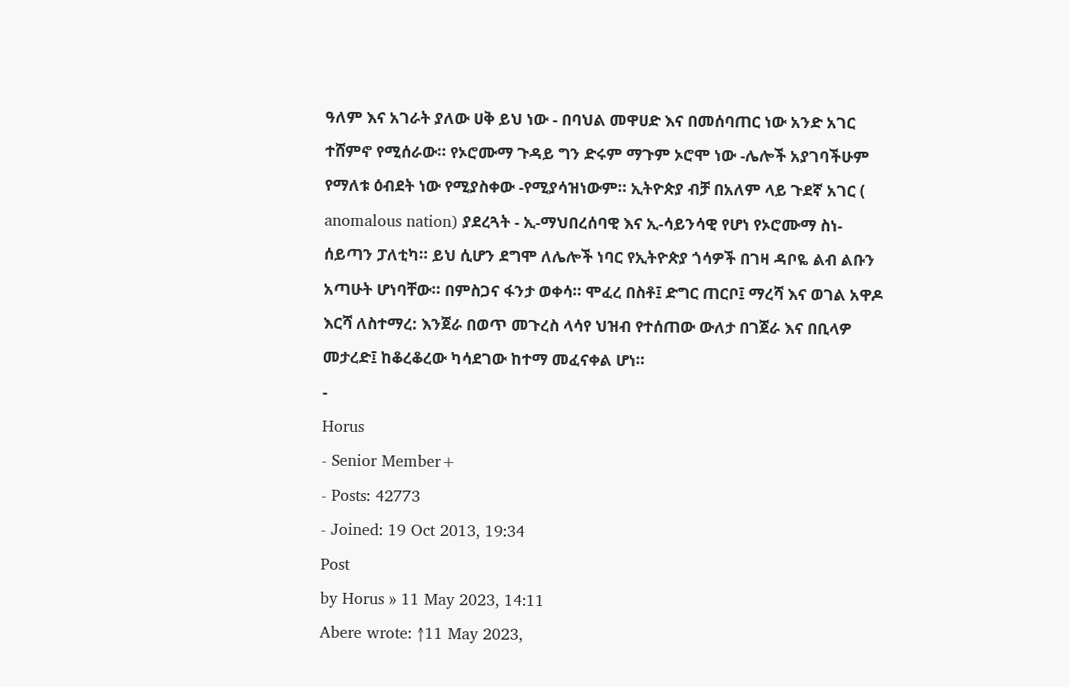ዓለም እና አገራት ያለው ሀቅ ይህ ነው - በባህል መዋሀድ እና በመሰባጠር ነው አንድ አገር ተሸምኖ የሚሰራው። የኦሮሙማ ጉዳይ ግን ድሩም ማጉም ኦሮሞ ነው -ሌሎች አያገባችሁም የማለቱ ዕብደት ነው የሚያስቀው -የሚያሳዝነውም። ኢትዮጵያ ብቻ በአለም ላይ ጉደኛ አገር ( anomalous nation) ያደረጓት - ኢ-ማህበረሰባዊ እና ኢ-ሳይንሳዊ የሆነ የኦሮሙማ ስነ-ሰይጣን ፓለቲካ። ይህ ሲሆን ደግሞ ለሌሎች ነባር የኢትዮጵያ ጎሳዎች በገዛ ዳቦዬ ልብ ልቡን አጣሁት ሆነባቸው። በምስጋና ፋንታ ወቀሳ። ሞፈረ በስቶ፤ ድግር ጠርቦ፤ ማረሻ እና ወገል አዋዶ እርሻ ለስተማረ: እንጀራ በወጥ መጉረስ ላሳየ ህዝብ የተሰጠው ውለታ በገጀራ እና በቢላዎ መታረድ፤ ከቆረቆረው ካሳደገው ከተማ መፈናቀል ሆነ።
-
Horus
- Senior Member+
- Posts: 42773
- Joined: 19 Oct 2013, 19:34
Post
by Horus » 11 May 2023, 14:11
Abere wrote: ↑11 May 2023,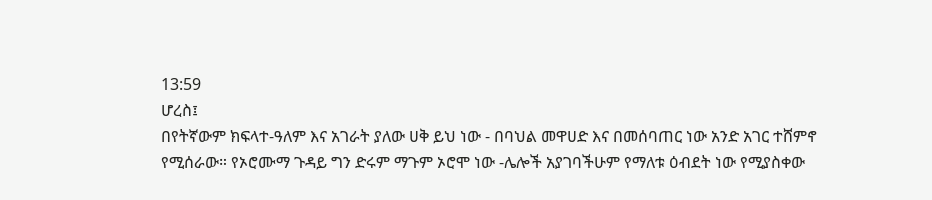13:59
ሆረስ፤
በየትኛውም ክፍላተ-ዓለም እና አገራት ያለው ሀቅ ይህ ነው - በባህል መዋሀድ እና በመሰባጠር ነው አንድ አገር ተሸምኖ የሚሰራው። የኦሮሙማ ጉዳይ ግን ድሩም ማጉም ኦሮሞ ነው -ሌሎች አያገባችሁም የማለቱ ዕብደት ነው የሚያስቀው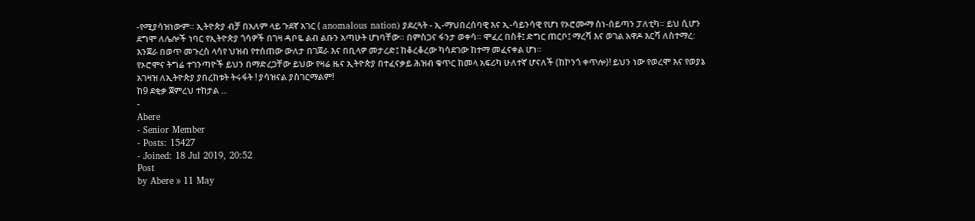-የሚያሳዝነውም። ኢትዮጵያ ብቻ በአለም ላይ ጉደኛ አገር ( anomalous nation) ያደረጓት - ኢ-ማህበረሰባዊ እና ኢ-ሳይንሳዊ የሆነ የኦሮሙማ ስነ-ሰይጣን ፓለቲካ። ይህ ሲሆን ደግሞ ለሌሎች ነባር የኢትዮጵያ ጎሳዎች በገዛ ዳቦዬ ልብ ልቡን አጣሁት ሆነባቸው። በምስጋና ፋንታ ወቀሳ። ሞፈረ በስቶ፤ ድግር ጠርቦ፤ ማረሻ እና ወገል አዋዶ እርሻ ለስተማረ: እንጀራ በወጥ መጉረስ ላሳየ ህዝብ የተሰጠው ውለታ በገጀራ እና በቢላዎ መታረድ፤ ከቆረቆረው ካሳደገው ከተማ መፈናቀል ሆነ።
የኦሮሞና ትግሬ ተገንጣዮች ይህን በማድረጋቸው ይህው የዛሬ ዜና ኢትዮጵያ በተፈናቃይ ሕዝብ ቁጥር ከመላ አፍሪካ ሁለተኛ ሆናለች (ከኮንጎ ቀጥሎ)! ይህን ነው የወረሞ እና የወያኔ አገዛዝ ለኢትዮጵያ ያበረከቱት ትሩፋት ! ያሳዝናል ያስገርማልም!
ከ9 ደቂቃ ጀምረህ ተከታል ...
-
Abere
- Senior Member
- Posts: 15427
- Joined: 18 Jul 2019, 20:52
Post
by Abere » 11 May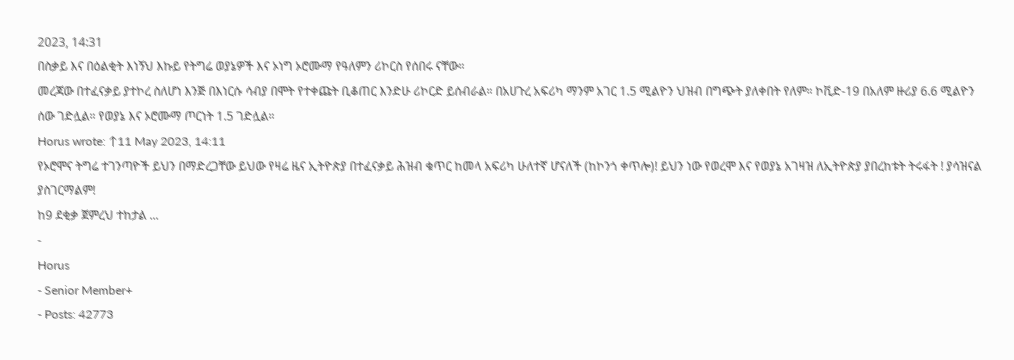2023, 14:31
በስቃይ እና በዕልቂት እነኝህ እኩይ የትግሬ ወያኔዎች እና ኦነግ ኦሮሙማ የዓለምን ሪኮርስ የሰበሩ ናቸው።
መረጃው በተፈናቃይ ያተኮረ ስለሆነ እንጅ በእነርሱ ሳብያ በሞት የተቀጩት ቢቆጠር እንድሁ ሪኮርድ ይሰብራል። በአሀጉረ አፍሪካ ማንም አገር 1.5 ሚልዮን ህዝብ በግጭት ያለቀበት የለም። ኮቪድ-19 በአለም ዙሪያ 6.6 ሚልዮን ሰው ገድሏል። የወያኔ እና ኦሮሙማ ጦርነት 1.5 ገድሏል።
Horus wrote: ↑11 May 2023, 14:11
የኦሮሞና ትግሬ ተገንጣዮች ይህን በማድረጋቸው ይህው የዛሬ ዜና ኢትዮጵያ በተፈናቃይ ሕዝብ ቁጥር ከመላ አፍሪካ ሁለተኛ ሆናለች (ከኮንጎ ቀጥሎ)! ይህን ነው የወረሞ እና የወያኔ አገዛዝ ለኢትዮጵያ ያበረከቱት ትሩፋት ! ያሳዝናል ያስገርማልም!
ከ9 ደቂቃ ጀምረህ ተከታል ...
-
Horus
- Senior Member+
- Posts: 42773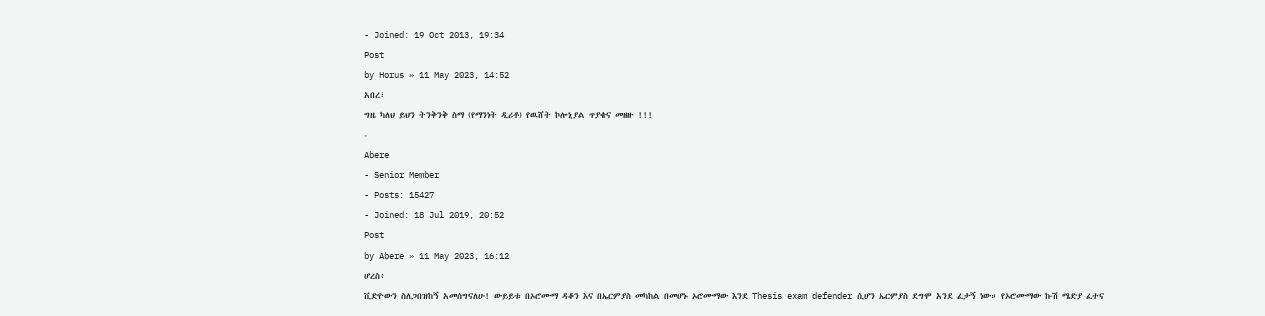- Joined: 19 Oct 2013, 19:34
Post
by Horus » 11 May 2023, 14:52
አበረ፣
ግዜ ካለህ ይህን ትንቅንቅ ስማ (የማንነት ዲሪቶ) የዉሸት ኮሎኒያል ጥያቄና መዘዙ !!!
-
Abere
- Senior Member
- Posts: 15427
- Joined: 18 Jul 2019, 20:52
Post
by Abere » 11 May 2023, 16:12
ሆረስ፥
ቪድዮውን ስለጋበዝከኝ አመሰግናለሁ! ውይይቱ በኦሮሙማ ዳቆን እና በኤርምያስ መካከል በመሆኑ ኦሮሙማው እንደ Thesis exam defender ሲሆን ኤርምያስ ደግሞ አንደ ፈታኝ ነው። የኦሮሙማው ኩሽ ሜድያ ፈተና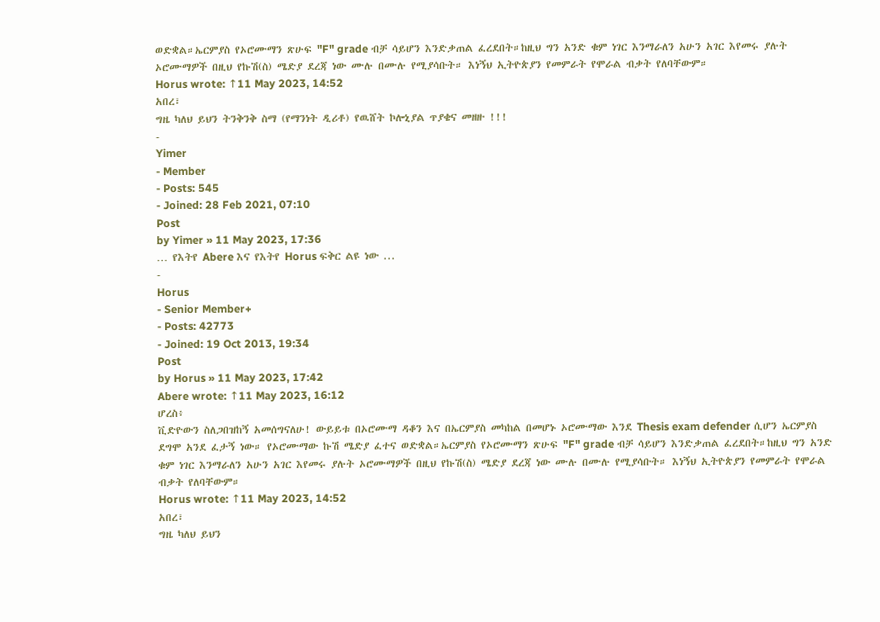ወድቋል።ኤርምያስ የኦሮሙማን ጽሁፍ "F" grade ብቻ ሳይሆን እንድቃጠል ፈረደበት።ከዚህ ግን አንድ ቁም ነገር እንማራለን አሁን አገር እየመሩ ያሉት ኦሮሙማዎች በዚህ የኩሽ(ስ) ሜድያ ደረጃ ነው ሙሉ በሙሉ የሚያሳቡት። እነኝህ ኢትዮጵያን የመምራት የሞራል ብቃት የለባቸውም።
Horus wrote: ↑11 May 2023, 14:52
አበረ፣
ግዜ ካለህ ይህን ትንቅንቅ ስማ (የማንነት ዲሪቶ) የዉሸት ኮሎኒያል ጥያቄና መዘዙ !!!
-
Yimer
- Member
- Posts: 545
- Joined: 28 Feb 2021, 07:10
Post
by Yimer » 11 May 2023, 17:36
… የእትየ Abere እና የእትየ Horus ፍቅር ልዩ ነው ...
-
Horus
- Senior Member+
- Posts: 42773
- Joined: 19 Oct 2013, 19:34
Post
by Horus » 11 May 2023, 17:42
Abere wrote: ↑11 May 2023, 16:12
ሆረስ፥
ቪድዮውን ስለጋበዝከኝ አመሰግናለሁ! ውይይቱ በኦሮሙማ ዳቆን እና በኤርምያስ መካከል በመሆኑ ኦሮሙማው እንደ Thesis exam defender ሲሆን ኤርምያስ ደግሞ አንደ ፈታኝ ነው። የኦሮሙማው ኩሽ ሜድያ ፈተና ወድቋል።ኤርምያስ የኦሮሙማን ጽሁፍ "F" grade ብቻ ሳይሆን እንድቃጠል ፈረደበት።ከዚህ ግን አንድ ቁም ነገር እንማራለን አሁን አገር እየመሩ ያሉት ኦሮሙማዎች በዚህ የኩሽ(ስ) ሜድያ ደረጃ ነው ሙሉ በሙሉ የሚያሳቡት። እነኝህ ኢትዮጵያን የመምራት የሞራል ብቃት የለባቸውም።
Horus wrote: ↑11 May 2023, 14:52
አበረ፣
ግዜ ካለህ ይህን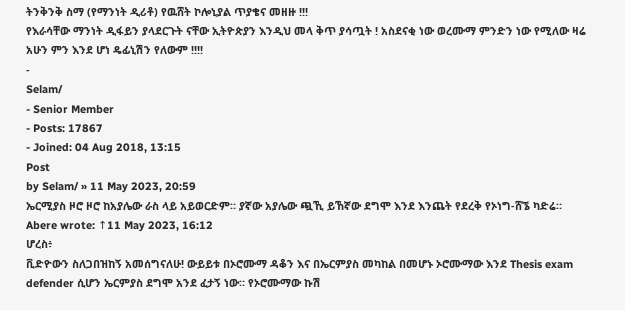ትንቅንቅ ስማ (የማንነት ዲሪቶ) የዉሸት ኮሎኒያል ጥያቄና መዘዙ !!!
የእራሳቸው ማንነት ዲፋይን ያላደርጉት ናቸው ኢትዮጵያን እንዲህ መላ ቅጥ ያሳጧት ! አስደናቂ ነው ወረሙማ ምንድን ነው የሚለው ዛሬ አሁን ምን እንደ ሆነ ዴፊኒሽን የለውም !!!!
-
Selam/
- Senior Member
- Posts: 17867
- Joined: 04 Aug 2018, 13:15
Post
by Selam/ » 11 May 2023, 20:59
ኤርሚያስ ዞሮ ዞሮ ከአያሌው ራስ ላይ አይወርድም። ያኛው አያሌው ጯኺ ይኸኛው ደግሞ እንደ እንጨት የደረቅ የኦነግ-ሸኜ ካድሬ።
Abere wrote: ↑11 May 2023, 16:12
ሆረስ፥
ቪድዮውን ስለጋበዝከኝ አመሰግናለሁ! ውይይቱ በኦሮሙማ ዳቆን እና በኤርምያስ መካከል በመሆኑ ኦሮሙማው እንደ Thesis exam defender ሲሆን ኤርምያስ ደግሞ አንደ ፈታኝ ነው። የኦሮሙማው ኩሽ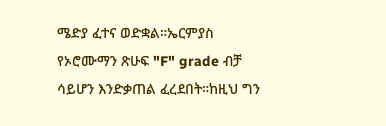ሜድያ ፈተና ወድቋል።ኤርምያስ የኦሮሙማን ጽሁፍ "F" grade ብቻ ሳይሆን እንድቃጠል ፈረደበት።ከዚህ ግን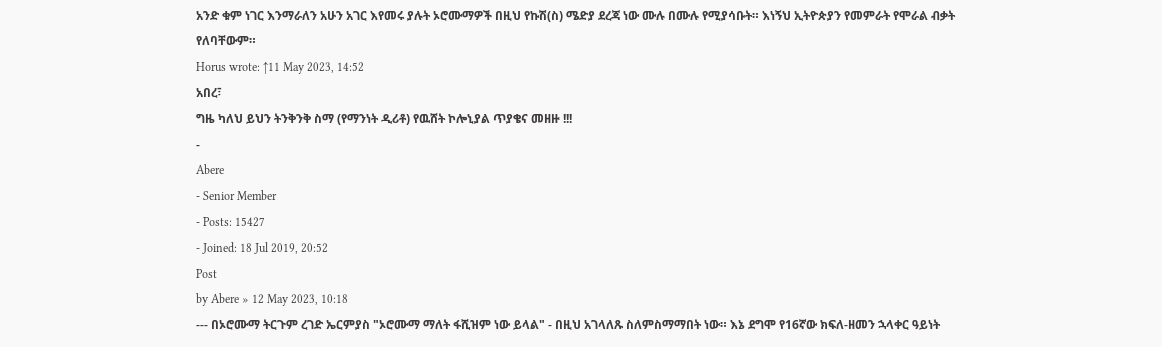አንድ ቁም ነገር እንማራለን አሁን አገር እየመሩ ያሉት ኦሮሙማዎች በዚህ የኩሽ(ስ) ሜድያ ደረጃ ነው ሙሉ በሙሉ የሚያሳቡት። እነኝህ ኢትዮጵያን የመምራት የሞራል ብቃት የለባቸውም።
Horus wrote: ↑11 May 2023, 14:52
አበረ፣
ግዜ ካለህ ይህን ትንቅንቅ ስማ (የማንነት ዲሪቶ) የዉሸት ኮሎኒያል ጥያቄና መዘዙ !!!
-
Abere
- Senior Member
- Posts: 15427
- Joined: 18 Jul 2019, 20:52
Post
by Abere » 12 May 2023, 10:18
--- በኦሮሙማ ትርጉም ረገድ ኤርምያስ "ኦሮሙማ ማለት ፋሺዝም ነው ይላል" - በዚህ አገላለጹ ስለምስማማበት ነው። እኔ ደግሞ የ16ኛው ክፍለ-ዘመን ኋላቀር ዓይነት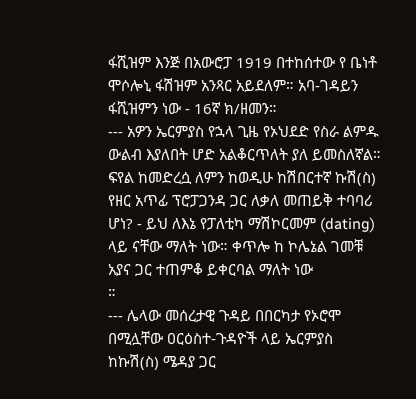ፋሺዝም እንጅ በአውሮፓ 1919 በተከሰተው የ ቤነቶ ሞሶሎኒ ፋሽዝም አንጻር አይደለም። አባ-ገዳይን ፋሺዝምን ነው - 16ኛ ክ/ዘመን።
--- አዎን ኤርምያስ የኋላ ጊዜ የኦህደድ የስራ ልምዱ ውልብ እያለበት ሆድ አልቆርጥለት ያለ ይመስለኛል። ፍየል ከመድረሷ ለምን ከወዲሁ ከሽበርተኛ ኩሽ(ስ) የዘር አጥፊ ፕሮፓጋንዳ ጋር ለቃለ መጠይቅ ተባባሪ ሆነ? - ይህ ለእኔ የፓለቲካ ማሽኮርመም (dating) ላይ ናቸው ማለት ነው። ቀጥሎ ከ ኮሌኔል ገመቹ አያና ጋር ተጠምቆ ይቀርባል ማለት ነው
።
--- ሌላው መሰረታዊ ጉዳይ በበርካታ የኦሮሞ በሚሏቸው ዐርዕስተ-ጉዳዮች ላይ ኤርምያስ ከኩሽ(ስ) ሜዳያ ጋር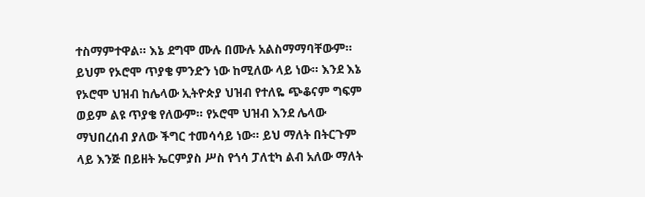ተስማምተዋል። እኔ ደግሞ ሙሉ በሙሉ አልስማማባቸውም። ይህም የኦሮሞ ጥያቄ ምንድን ነው ከሚለው ላይ ነው። እንደ እኔ የኦሮሞ ህዝብ ከሌላው ኢትዮጵያ ህዝብ የተለዬ ጭቆናም ግፍም ወይም ልዩ ጥያቄ የለውም። የኦሮሞ ህዝብ እንደ ሌላው ማህበረሰብ ያለው ችግር ተመሳሳይ ነው። ይህ ማለት በትርጉም ላይ እንጅ በይዘት ኤርምያስ ሥስ የጎሳ ፓለቲካ ልብ አለው ማለት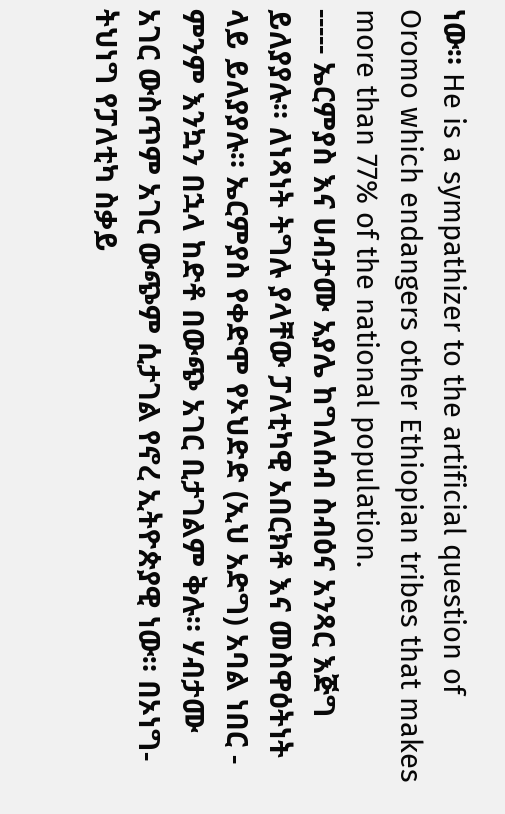ነው። He is a sympathizer to the artificial question of Oromo which endangers other Ethiopian tribes that makes more than 77% of the national population.
----- ኤርምያስ እና ሀብታሙ አያሌ ከግለሰብ ስብዕና አንጻር እጅግ ይለያያሉ። ለነጻነት ትግሉ ያላቸው ፓለቲካዊ አበርክቶ እና መስዋዕትነት ላይ ይለያያሉ። ኤርምያስ የቀድሞ የኦህድድ (ኢህ አድግ) አባል ነበር - ምንም እንኳን በኋላ ከድቶ በውጭ አገር ቢታገልም ቅሉ። ሃብታሙ አገር ውስጥም አገር ውጭም ሲታገል የኖረ ኢትዮጵያዊ ነው። በኦነግ-ትህነግ የፓለቲካ ስቃይ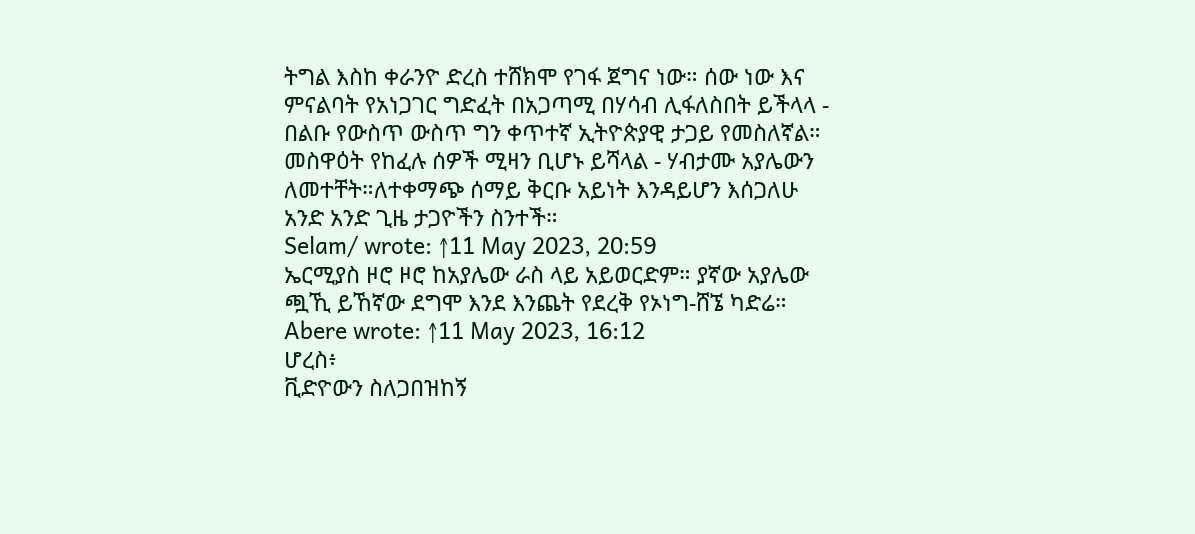ትግል እስከ ቀራንዮ ድረስ ተሸክሞ የገፋ ጀግና ነው። ሰው ነው እና ምናልባት የአነጋገር ግድፈት በአጋጣሚ በሃሳብ ሊፋለስበት ይችላላ - በልቡ የውስጥ ውስጥ ግን ቀጥተኛ ኢትዮጵያዊ ታጋይ የመስለኛል። መስዋዕት የከፈሉ ሰዎች ሚዛን ቢሆኑ ይሻላል - ሃብታሙ አያሌውን ለመተቸት።ለተቀማጭ ሰማይ ቅርቡ አይነት እንዳይሆን እሰጋለሁ አንድ አንድ ጊዜ ታጋዮችን ስንተች።
Selam/ wrote: ↑11 May 2023, 20:59
ኤርሚያስ ዞሮ ዞሮ ከአያሌው ራስ ላይ አይወርድም። ያኛው አያሌው ጯኺ ይኸኛው ደግሞ እንደ እንጨት የደረቅ የኦነግ-ሸኜ ካድሬ።
Abere wrote: ↑11 May 2023, 16:12
ሆረስ፥
ቪድዮውን ስለጋበዝከኝ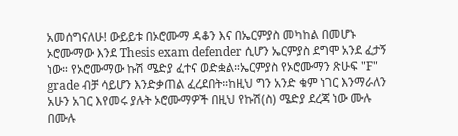አመሰግናለሁ! ውይይቱ በኦሮሙማ ዳቆን እና በኤርምያስ መካከል በመሆኑ ኦሮሙማው እንደ Thesis exam defender ሲሆን ኤርምያስ ደግሞ አንደ ፈታኝ ነው። የኦሮሙማው ኩሽ ሜድያ ፈተና ወድቋል።ኤርምያስ የኦሮሙማን ጽሁፍ "F" grade ብቻ ሳይሆን እንድቃጠል ፈረደበት።ከዚህ ግን አንድ ቁም ነገር እንማራለን አሁን አገር እየመሩ ያሉት ኦሮሙማዎች በዚህ የኩሽ(ስ) ሜድያ ደረጃ ነው ሙሉ በሙሉ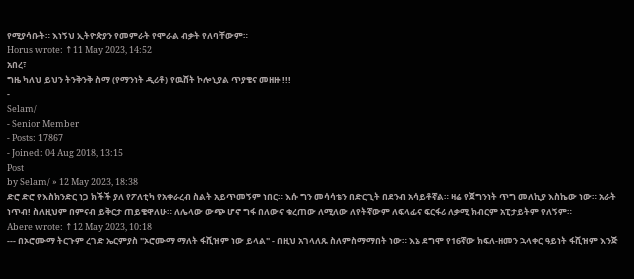የሚያሳቡት። እነኝህ ኢትዮጵያን የመምራት የሞራል ብቃት የለባቸውም።
Horus wrote: ↑11 May 2023, 14:52
አበረ፣
ግዜ ካለህ ይህን ትንቅንቅ ስማ (የማንነት ዲሪቶ) የዉሸት ኮሎኒያል ጥያቄና መዘዙ !!!
-
Selam/
- Senior Member
- Posts: 17867
- Joined: 04 Aug 2018, 13:15
Post
by Selam/ » 12 May 2023, 18:38
ድሮ ድሮ የእስክንድር ነጋ ክችች ያለ የፖለቲካ የአቀራረብ ስልት አይጥመኝም ነበር። እሱ ግን መሳሳቴን በድርጊት በደንብ አሳይቶኛል። ዛሬ የጀግንነት ጥግ መለኪያ እስኬው ነው። አራት ነጥብ! ስለዚህም በምናብ ይቅርታ ጠይቄዋለሁ። ለሌላው ውጭ ሆኖ ግፋ በለውና ቁረጠው ለሚለው ለየትኛውም ለፍላፊና ፍርፋሪ ለቃሚ ክብርም አፒታይትም የለኝም።
Abere wrote: ↑12 May 2023, 10:18
--- በኦሮሙማ ትርጉም ረገድ ኤርምያስ "ኦሮሙማ ማለት ፋሺዝም ነው ይላል" - በዚህ አገላለጹ ስለምስማማበት ነው። እኔ ደግሞ የ16ኛው ክፍለ-ዘመን ኋላቀር ዓይነት ፋሺዝም እንጅ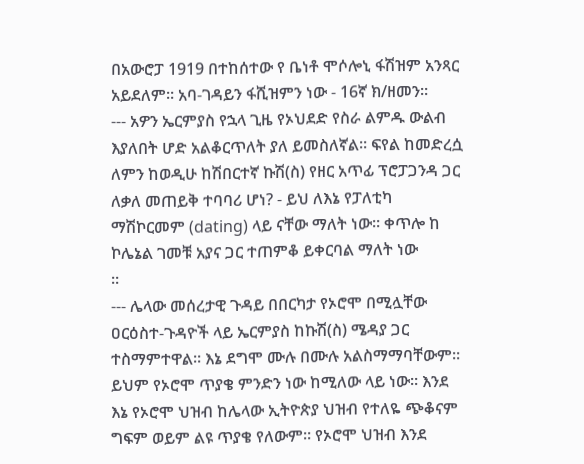በአውሮፓ 1919 በተከሰተው የ ቤነቶ ሞሶሎኒ ፋሽዝም አንጻር አይደለም። አባ-ገዳይን ፋሺዝምን ነው - 16ኛ ክ/ዘመን።
--- አዎን ኤርምያስ የኋላ ጊዜ የኦህደድ የስራ ልምዱ ውልብ እያለበት ሆድ አልቆርጥለት ያለ ይመስለኛል። ፍየል ከመድረሷ ለምን ከወዲሁ ከሽበርተኛ ኩሽ(ስ) የዘር አጥፊ ፕሮፓጋንዳ ጋር ለቃለ መጠይቅ ተባባሪ ሆነ? - ይህ ለእኔ የፓለቲካ ማሽኮርመም (dating) ላይ ናቸው ማለት ነው። ቀጥሎ ከ ኮሌኔል ገመቹ አያና ጋር ተጠምቆ ይቀርባል ማለት ነው
።
--- ሌላው መሰረታዊ ጉዳይ በበርካታ የኦሮሞ በሚሏቸው ዐርዕስተ-ጉዳዮች ላይ ኤርምያስ ከኩሽ(ስ) ሜዳያ ጋር ተስማምተዋል። እኔ ደግሞ ሙሉ በሙሉ አልስማማባቸውም። ይህም የኦሮሞ ጥያቄ ምንድን ነው ከሚለው ላይ ነው። እንደ እኔ የኦሮሞ ህዝብ ከሌላው ኢትዮጵያ ህዝብ የተለዬ ጭቆናም ግፍም ወይም ልዩ ጥያቄ የለውም። የኦሮሞ ህዝብ እንደ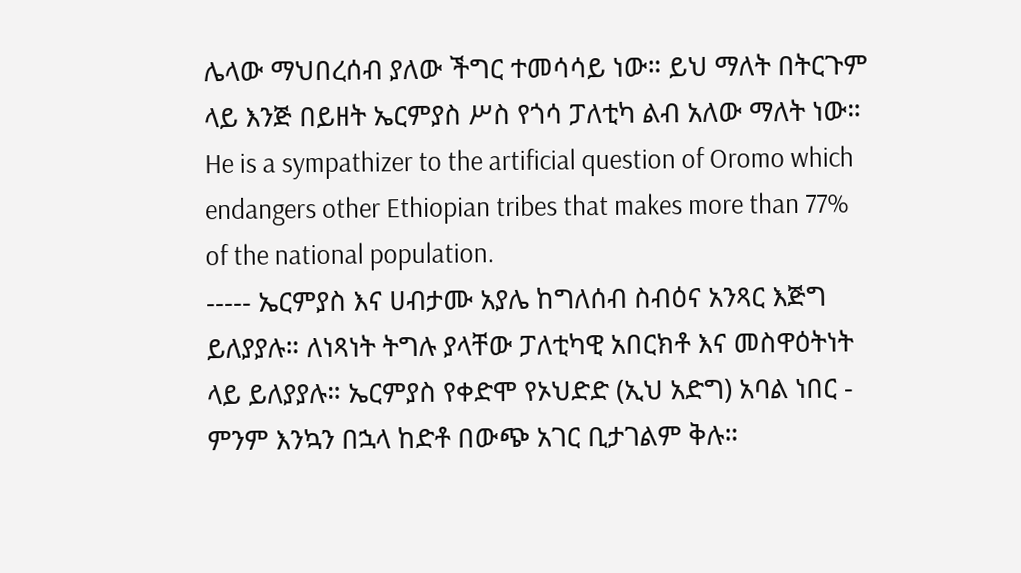ሌላው ማህበረሰብ ያለው ችግር ተመሳሳይ ነው። ይህ ማለት በትርጉም ላይ እንጅ በይዘት ኤርምያስ ሥስ የጎሳ ፓለቲካ ልብ አለው ማለት ነው። He is a sympathizer to the artificial question of Oromo which endangers other Ethiopian tribes that makes more than 77% of the national population.
----- ኤርምያስ እና ሀብታሙ አያሌ ከግለሰብ ስብዕና አንጻር እጅግ ይለያያሉ። ለነጻነት ትግሉ ያላቸው ፓለቲካዊ አበርክቶ እና መስዋዕትነት ላይ ይለያያሉ። ኤርምያስ የቀድሞ የኦህድድ (ኢህ አድግ) አባል ነበር - ምንም እንኳን በኋላ ከድቶ በውጭ አገር ቢታገልም ቅሉ።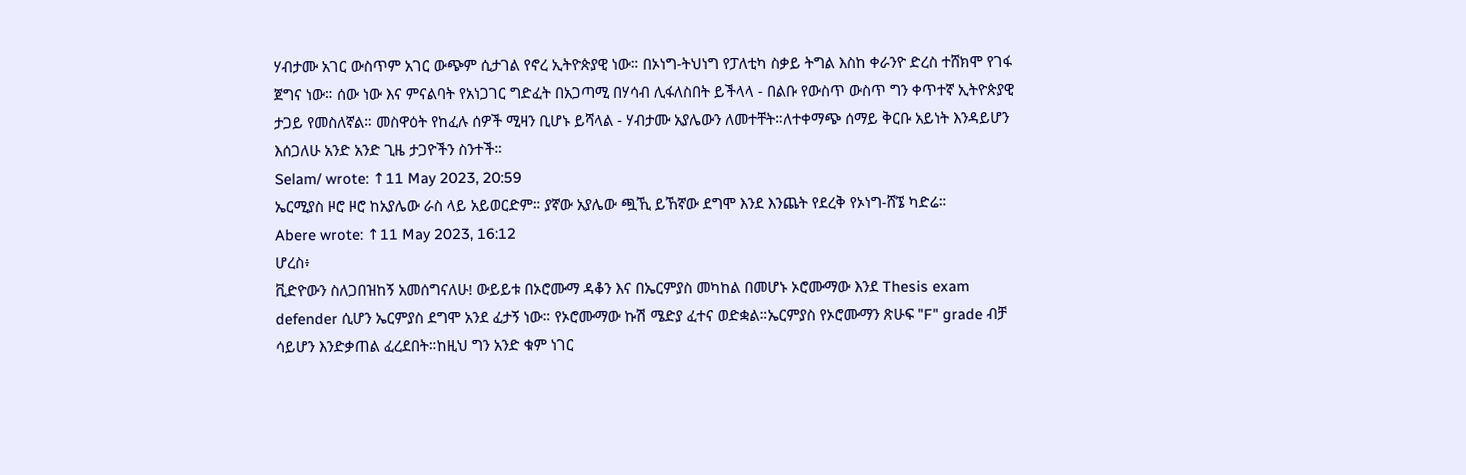ሃብታሙ አገር ውስጥም አገር ውጭም ሲታገል የኖረ ኢትዮጵያዊ ነው። በኦነግ-ትህነግ የፓለቲካ ስቃይ ትግል እስከ ቀራንዮ ድረስ ተሸክሞ የገፋ ጀግና ነው። ሰው ነው እና ምናልባት የአነጋገር ግድፈት በአጋጣሚ በሃሳብ ሊፋለስበት ይችላላ - በልቡ የውስጥ ውስጥ ግን ቀጥተኛ ኢትዮጵያዊ ታጋይ የመስለኛል። መስዋዕት የከፈሉ ሰዎች ሚዛን ቢሆኑ ይሻላል - ሃብታሙ አያሌውን ለመተቸት።ለተቀማጭ ሰማይ ቅርቡ አይነት እንዳይሆን እሰጋለሁ አንድ አንድ ጊዜ ታጋዮችን ስንተች።
Selam/ wrote: ↑11 May 2023, 20:59
ኤርሚያስ ዞሮ ዞሮ ከአያሌው ራስ ላይ አይወርድም። ያኛው አያሌው ጯኺ ይኸኛው ደግሞ እንደ እንጨት የደረቅ የኦነግ-ሸኜ ካድሬ።
Abere wrote: ↑11 May 2023, 16:12
ሆረስ፥
ቪድዮውን ስለጋበዝከኝ አመሰግናለሁ! ውይይቱ በኦሮሙማ ዳቆን እና በኤርምያስ መካከል በመሆኑ ኦሮሙማው እንደ Thesis exam defender ሲሆን ኤርምያስ ደግሞ አንደ ፈታኝ ነው። የኦሮሙማው ኩሽ ሜድያ ፈተና ወድቋል።ኤርምያስ የኦሮሙማን ጽሁፍ "F" grade ብቻ ሳይሆን እንድቃጠል ፈረደበት።ከዚህ ግን አንድ ቁም ነገር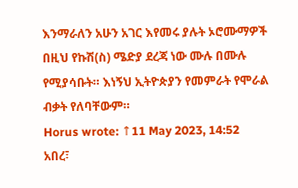እንማራለን አሁን አገር እየመሩ ያሉት ኦሮሙማዎች በዚህ የኩሽ(ስ) ሜድያ ደረጃ ነው ሙሉ በሙሉ የሚያሳቡት። እነኝህ ኢትዮጵያን የመምራት የሞራል ብቃት የለባቸውም።
Horus wrote: ↑11 May 2023, 14:52
አበረ፣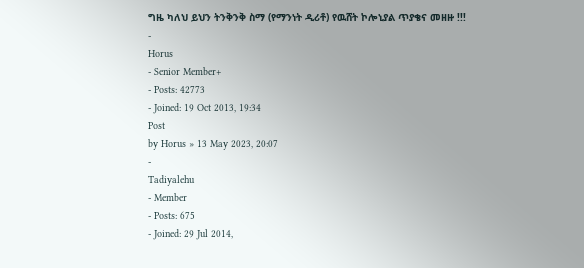ግዜ ካለህ ይህን ትንቅንቅ ስማ (የማንነት ዲሪቶ) የዉሸት ኮሎኒያል ጥያቄና መዘዙ !!!
-
Horus
- Senior Member+
- Posts: 42773
- Joined: 19 Oct 2013, 19:34
Post
by Horus » 13 May 2023, 20:07
-
Tadiyalehu
- Member
- Posts: 675
- Joined: 29 Jul 2014,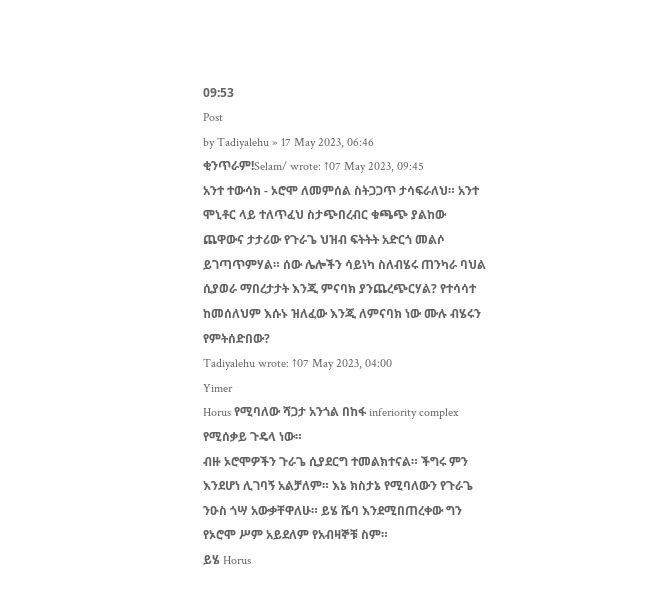09:53
Post
by Tadiyalehu » 17 May 2023, 06:46
ቂንጥራም!Selam/ wrote: ↑07 May 2023, 09:45
አንተ ተውሳክ - ኦሮሞ ለመምሰል ስትጋጋጥ ታሳፍራለህ። አንተ ሞኒቶር ላይ ተለጥፈህ ስታጭበረብር ቁጫጭ ያልከው ጨዋውና ታታሪው የጉራጌ ህዝብ ፍትትት አድርጎ መልሶ ይገጣጥምሃል። ሰው ሌሎችን ሳይነካ ስለብሄሩ ጠንካራ ባህል ሲያወራ ማበረታታት እንጂ ምናባክ ያንጨረጭርሃል? የተሳሳተ ከመሰለህም እሱኑ ዝለፈው እንጂ ለምናባክ ነው ሙሉ ብሄሩን የምትሰድበው?
Tadiyalehu wrote: ↑07 May 2023, 04:00
Yimer
Horus የሚባለው ሻጋታ አንጎል በከፋ inferiority complex የሚሰቃይ ጉዴላ ነው።
ብዙ ኦሮሞዎችን ጉራጌ ሲያደርግ ተመልክተናል። ችግሩ ምን እንደሆነ ሊገባኝ አልቻለም። እኔ ክስታኔ የሚባለውን የጉራጌ ንዑስ ጎሣ አውቃቸዋለሁ። ይሄ ሼባ እንደሚበጠረቀው ግን የኦሮሞ ሥም አይደለም የአብዛኞቹ ስም።
ይሄ Horus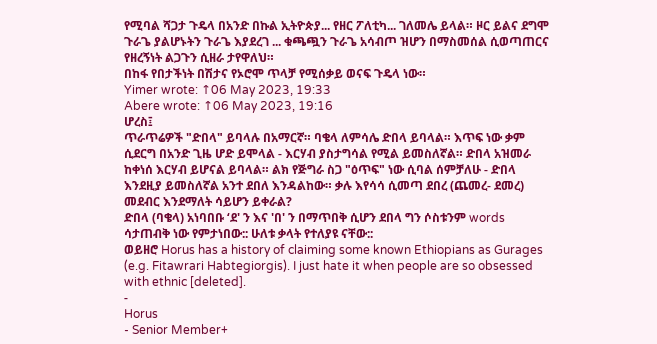የሚባል ሻጋታ ጉዴላ በአንድ በኩል ኢትዮጵያ... የዘር ፖለቲካ... ገለመሌ ይላል። ዞር ይልና ደግሞ ጉራጌ ያልሆኑትን ጉራጌ እያደረገ ... ቁጫጯን ጉራጌ አሳብጦ ዝሆን በማስመሰል ሲወጣጠርና የዘረኝነት ልጋጉን ሲዘራ ታየዋለህ።
በከፋ የበታችነት በሽታና የኦሮሞ ጥላቻ የሚሰቃይ ወናፍ ጉዴላ ነው።
Yimer wrote: ↑06 May 2023, 19:33
Abere wrote: ↑06 May 2023, 19:16
ሆረስ፤
ጥራጥሬዎች "ድበላ" ይባላሉ በአማርኛ። ባቄላ ለምሳሌ ድበላ ይባላል። እጥፍ ነው ቃም ሲደርግ በአንድ ጊዜ ሆድ ይሞላል - እርሃብ ያስታግሳል የሚል ይመስለኛል። ድበላ አዝመራ ከቀነሰ እርሃብ ይሆናል ይባላል። ልክ የጅግራ ስጋ "ዕጥፍ" ነው ሲባል ሰምቻለሁ - ድበላ እንደዚያ ይመስለኛል አንተ ደበለ እንዳልከው። ቃሉ እየሳሳ ሲመጣ ደበረ (ጨመረ- ደመረ) መደብር እንደማለት ሳይሆን ይቀራል?
ድበላ (ባቄላ) አነባበቡ ‘ደ' ን እና 'በ' ን በማጥበቅ ሲሆን ደበላ ግን ሶስቱንም words ሳታጠብቅ ነው የምታነበው:: ሁለቱ ቃላት የተለያዩ ናቸው::
ወይዘሮ Horus has a history of claiming some known Ethiopians as Gurages (e.g. Fitawrari Habtegiorgis). I just hate it when people are so obsessed with ethnic [deleted].
-
Horus
- Senior Member+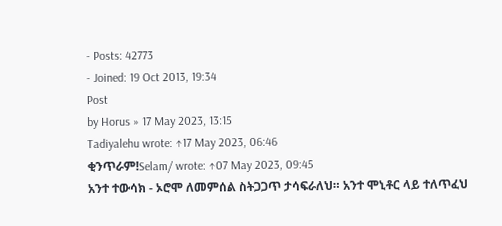- Posts: 42773
- Joined: 19 Oct 2013, 19:34
Post
by Horus » 17 May 2023, 13:15
Tadiyalehu wrote: ↑17 May 2023, 06:46
ቂንጥራም!Selam/ wrote: ↑07 May 2023, 09:45
አንተ ተውሳክ - ኦሮሞ ለመምሰል ስትጋጋጥ ታሳፍራለህ። አንተ ሞኒቶር ላይ ተለጥፈህ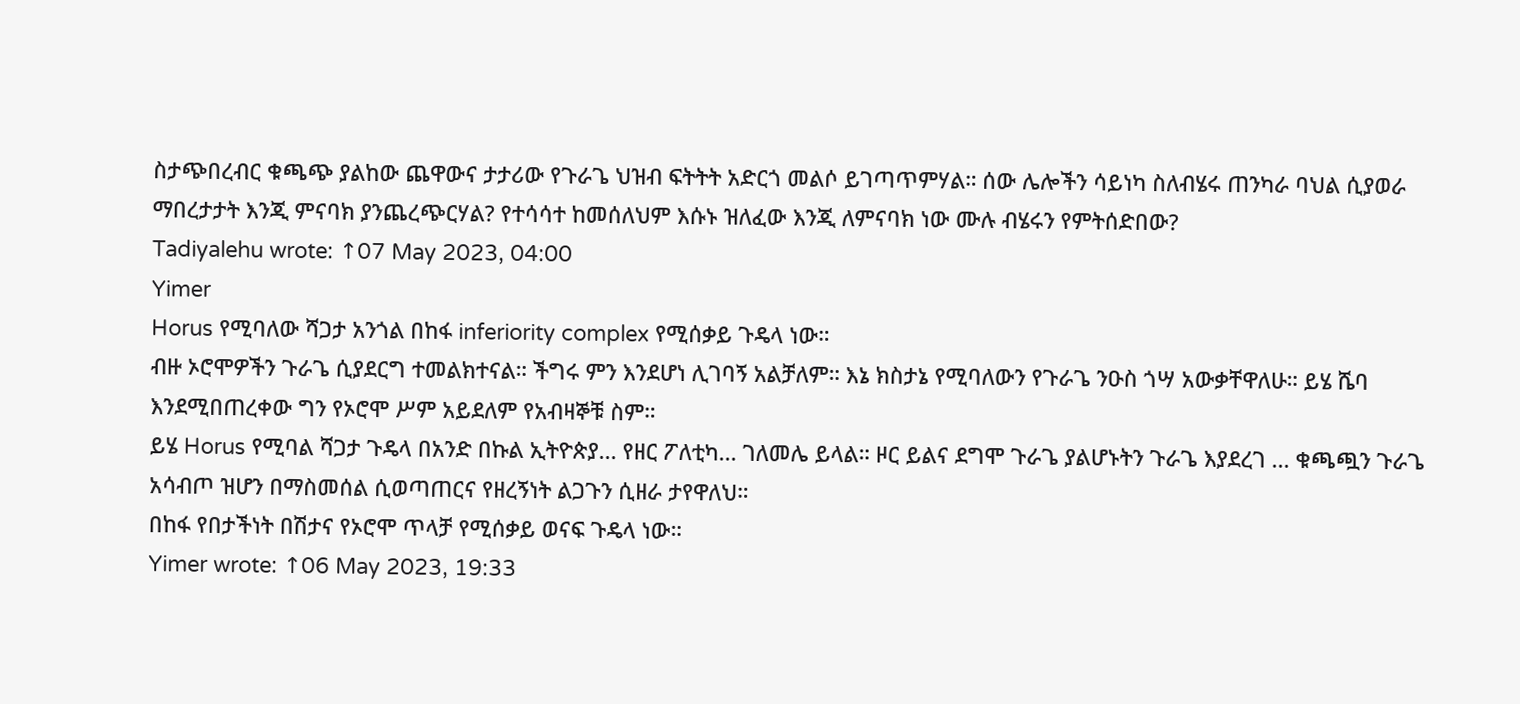ስታጭበረብር ቁጫጭ ያልከው ጨዋውና ታታሪው የጉራጌ ህዝብ ፍትትት አድርጎ መልሶ ይገጣጥምሃል። ሰው ሌሎችን ሳይነካ ስለብሄሩ ጠንካራ ባህል ሲያወራ ማበረታታት እንጂ ምናባክ ያንጨረጭርሃል? የተሳሳተ ከመሰለህም እሱኑ ዝለፈው እንጂ ለምናባክ ነው ሙሉ ብሄሩን የምትሰድበው?
Tadiyalehu wrote: ↑07 May 2023, 04:00
Yimer
Horus የሚባለው ሻጋታ አንጎል በከፋ inferiority complex የሚሰቃይ ጉዴላ ነው።
ብዙ ኦሮሞዎችን ጉራጌ ሲያደርግ ተመልክተናል። ችግሩ ምን እንደሆነ ሊገባኝ አልቻለም። እኔ ክስታኔ የሚባለውን የጉራጌ ንዑስ ጎሣ አውቃቸዋለሁ። ይሄ ሼባ እንደሚበጠረቀው ግን የኦሮሞ ሥም አይደለም የአብዛኞቹ ስም።
ይሄ Horus የሚባል ሻጋታ ጉዴላ በአንድ በኩል ኢትዮጵያ... የዘር ፖለቲካ... ገለመሌ ይላል። ዞር ይልና ደግሞ ጉራጌ ያልሆኑትን ጉራጌ እያደረገ ... ቁጫጯን ጉራጌ አሳብጦ ዝሆን በማስመሰል ሲወጣጠርና የዘረኝነት ልጋጉን ሲዘራ ታየዋለህ።
በከፋ የበታችነት በሽታና የኦሮሞ ጥላቻ የሚሰቃይ ወናፍ ጉዴላ ነው።
Yimer wrote: ↑06 May 2023, 19:33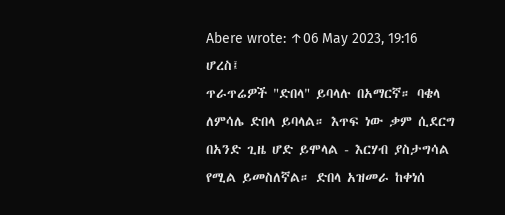Abere wrote: ↑06 May 2023, 19:16
ሆረስ፤
ጥራጥሬዎች "ድበላ" ይባላሉ በአማርኛ። ባቄላ ለምሳሌ ድበላ ይባላል። እጥፍ ነው ቃም ሲደርግ በአንድ ጊዜ ሆድ ይሞላል - እርሃብ ያስታግሳል የሚል ይመስለኛል። ድበላ አዝመራ ከቀነሰ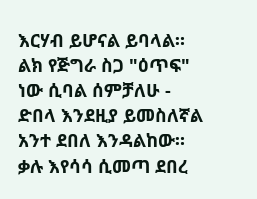እርሃብ ይሆናል ይባላል። ልክ የጅግራ ስጋ "ዕጥፍ" ነው ሲባል ሰምቻለሁ - ድበላ እንደዚያ ይመስለኛል አንተ ደበለ እንዳልከው። ቃሉ እየሳሳ ሲመጣ ደበረ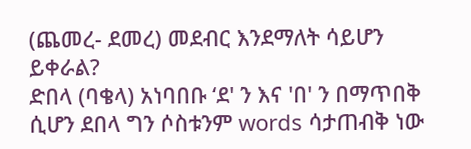(ጨመረ- ደመረ) መደብር እንደማለት ሳይሆን ይቀራል?
ድበላ (ባቄላ) አነባበቡ ‘ደ' ን እና 'በ' ን በማጥበቅ ሲሆን ደበላ ግን ሶስቱንም words ሳታጠብቅ ነው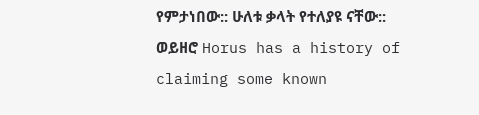የምታነበው:: ሁለቱ ቃላት የተለያዩ ናቸው::
ወይዘሮ Horus has a history of claiming some known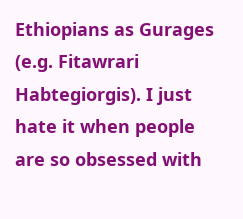Ethiopians as Gurages (e.g. Fitawrari Habtegiorgis). I just hate it when people are so obsessed with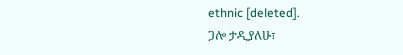ethnic [deleted].
ጋሎ ታዲያለሁ፣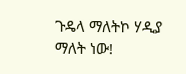ጉዴላ ማለትኮ ሃዲያ ማለት ነው!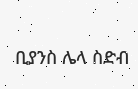ቢያንስ ሌላ ስድብ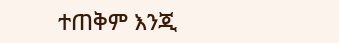ተጠቅም እንጂ